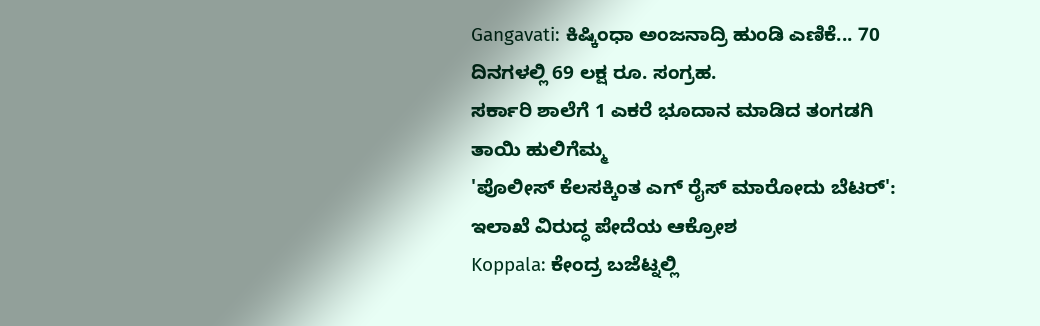Gangavati: ಕಿಷ್ಕಿಂಧಾ ಅಂಜನಾದ್ರಿ ಹುಂಡಿ ಎಣಿಕೆ... 70 ದಿನಗಳಲ್ಲಿ 69 ಲಕ್ಷ ರೂ. ಸಂಗ್ರಹ.
ಸರ್ಕಾರಿ ಶಾಲೆಗೆ 1 ಎಕರೆ ಭೂದಾನ ಮಾಡಿದ ತಂಗಡಗಿ ತಾಯಿ ಹುಲಿಗೆಮ್ಮ
'ಪೊಲೀಸ್ ಕೆಲಸಕ್ಕಿಂತ ಎಗ್ ರೈಸ್ ಮಾರೋದು ಬೆಟರ್': ಇಲಾಖೆ ವಿರುದ್ಧ ಪೇದೆಯ ಆಕ್ರೋಶ
Koppala: ಕೇಂದ್ರ ಬಜೆಟ್ನಲ್ಲಿ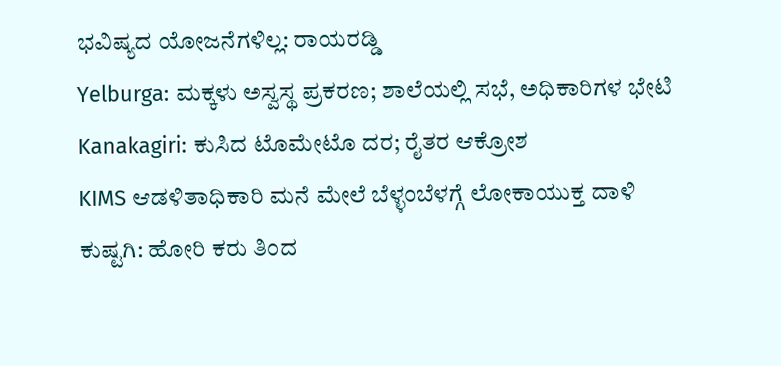ಭವಿಷ್ಯದ ಯೋಜನೆಗಳಿಲ್ಲ: ರಾಯರಡ್ಡಿ
Yelburga: ಮಕ್ಕಳು ಅಸ್ವಸ್ಥ ಪ್ರಕರಣ; ಶಾಲೆಯಲ್ಲಿ ಸಭೆ, ಅಧಿಕಾರಿಗಳ ಭೇಟಿ
Kanakagiri: ಕುಸಿದ ಟೊಮೇಟೊ ದರ; ರೈತರ ಆಕ್ರೋಶ
KIMS ಆಡಳಿತಾಧಿಕಾರಿ ಮನೆ ಮೇಲೆ ಬೆಳ್ಳಂಬೆಳಗ್ಗೆ ಲೋಕಾಯುಕ್ತ ದಾಳಿ
ಕುಷ್ಟಗಿ: ಹೋರಿ ಕರು ತಿಂದ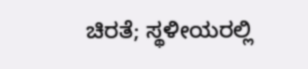ಚಿರತೆ; ಸ್ಥಳೀಯರಲ್ಲಿ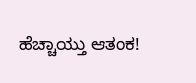ಹೆಚ್ಚಾಯ್ತು ಆತಂಕ!